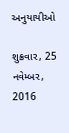અનુયાયીઓ

શુક્રવાર, 25 નવેમ્બર, 2016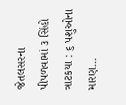જેતલસરના પીપળવામાં ૩ સિંહો ત્રાટકયા : ૬ પશુઓના મારણ...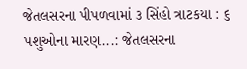જેતલસરના પીપળવામાં ૩ સિંહો ત્રાટકયા : ૬ પશુઓના મારણ...: જેતલસરના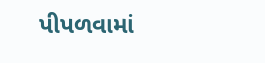પીપળવામાં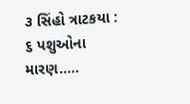૩ સિંહો ત્રાટકયા : ૬ પશુઓના મારણ.....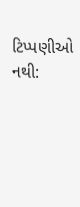ટિપ્પણીઓ નથી: